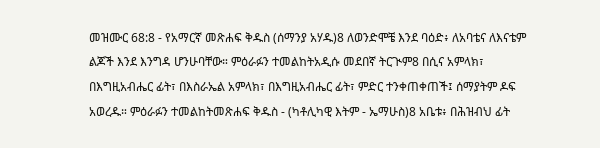መዝሙር 68:8 - የአማርኛ መጽሐፍ ቅዱስ (ሰማንያ አሃዱ)8 ለወንድሞቼ እንደ ባዕድ፥ ለአባቴና ለእናቴም ልጆች እንደ እንግዳ ሆንሁባቸው። ምዕራፉን ተመልከትአዲሱ መደበኛ ትርጒም8 በሲና አምላክ፣ በእግዚአብሔር ፊት፣ በእስራኤል አምላክ፣ በእግዚአብሔር ፊት፣ ምድር ተንቀጠቀጠች፤ ሰማያትም ዶፍ አወረዱ። ምዕራፉን ተመልከትመጽሐፍ ቅዱስ - (ካቶሊካዊ እትም - ኤማሁስ)8 አቤቱ፥ በሕዝብህ ፊት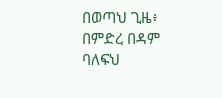በወጣህ ጊዜ፥ በምድረ በዳም ባለፍህ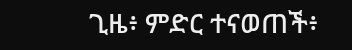ጊዜ፥ ምድር ተናወጠች፥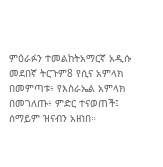ምዕራፉን ተመልከትአማርኛ አዲሱ መደበኛ ትርጉም8 የሲና አምላክ በመምጣቱ፥ የእስራኤል አምላክ በመገለጡ፥ ምድር ተናወጠች፤ ሰማይም ዝናብን አዘነበ።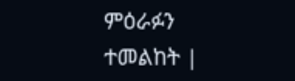ምዕራፉን ተመልከት |